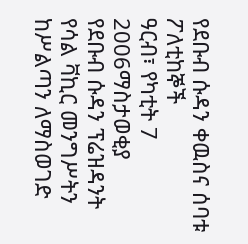የደቡብ ሱዳን ቀዉስና ሰባቱ ፖለቲከኞች
ዓርብ፣ የካቲት 7 2006ማስታወቂያ
የደቡብ ሱዳን ፕሬዝዳንት የሳል ቫኪር መንግሥትን ከሥልጣን ለማስወገድ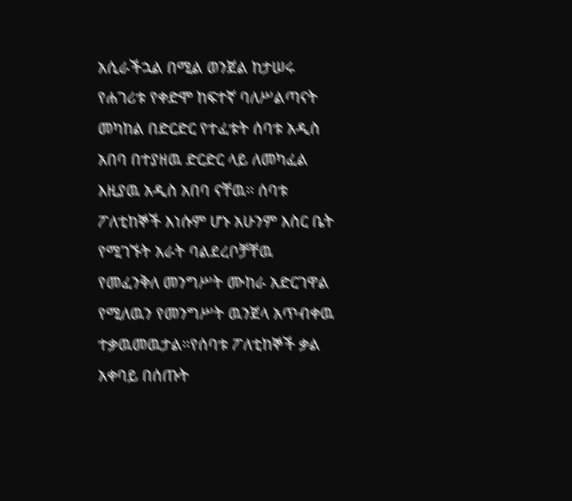አሲራችኋል በሚል ወንጀል ከታሠሩ የሐገሪቱ የቀድሞ ከፍተኛ ባለሥልጣናት መካከል በድርድር የተፈቱት ሰባቱ አዲስ አበባ በተያዘዉ ድርድር ላይ ለመካፈል እዚያዉ አዲስ አበባ ናቸዉ። ሰባቱ ፖለቲከኞች እነሱም ሆኑ አሁንም እስር ቤት የሚገኙት አራት ባልደረቦቻቸዉ የመፈንቅለ መንግሥት ሙከራ አድርገዋል የሚለዉን የመንግሥት ዉንጀላ አጥብቀዉ ተቃዉመዉታል።የሰባቱ ፖለቲከኞች ቃል አቀባይ በሰጡት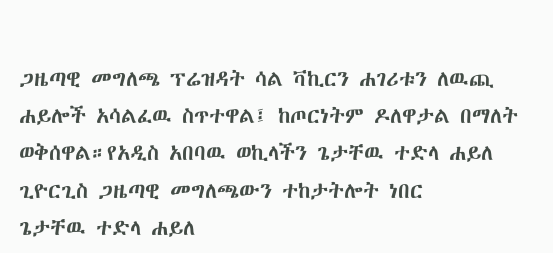ጋዜጣዊ መግለጫ ፕሬዝዳት ሳል ቫኪርን ሐገሪቱን ለዉጪ ሐይሎች አሳልፈዉ ስጥተዋል፤ ከጦርነትም ዶለዋታል በማለት ወቅሰዋል።የአዲስ አበባዉ ወኪላችን ጌታቸዉ ተድላ ሐይለ ጊዮርጊስ ጋዜጣዊ መግለጫውን ተከታትሎት ነበር
ጌታቸዉ ተድላ ሐይለ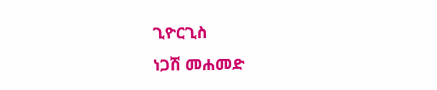ጊዮርጊስ
ነጋሽ መሐመድ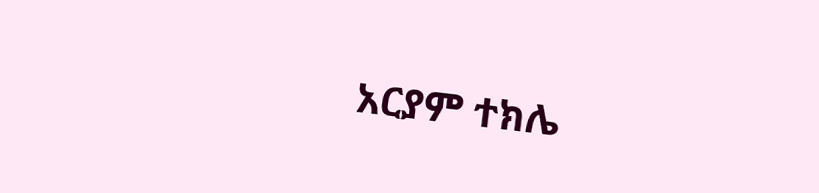አርያም ተክሌ